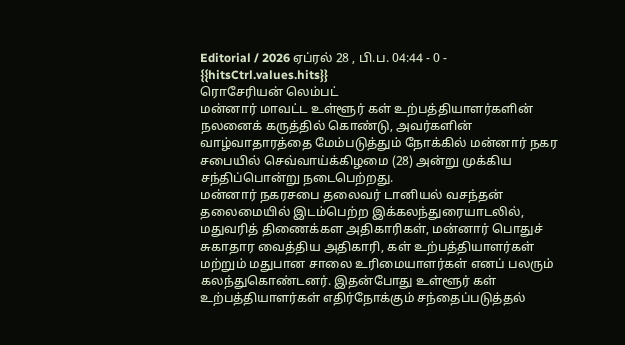Editorial / 2026 ஏப்ரல் 28 , பி.ப. 04:44 - 0 - {{hitsCtrl.values.hits}}
ரொசேரியன் லெம்பட்
மன்னார் மாவட்ட உள்ளூர் கள் உற்பத்தியாளர்களின் நலனைக் கருத்தில் கொண்டு, அவர்களின் வாழ்வாதாரத்தை மேம்படுத்தும் நோக்கில் மன்னார் நகர சபையில் செவ்வாய்க்கிழமை (28) அன்று முக்கிய சந்திப்பொன்று நடைபெற்றது.
மன்னார் நகரசபை தலைவர் டானியல் வசந்தன் தலைமையில் இடம்பெற்ற இக்கலந்துரையாடலில், மதுவரித் திணைக்கள அதிகாரிகள், மன்னார் பொதுச் சுகாதார வைத்திய அதிகாரி, கள் உற்பத்தியாளர்கள் மற்றும் மதுபான சாலை உரிமையாளர்கள் எனப் பலரும் கலந்துகொண்டனர். இதன்போது உள்ளூர் கள் உற்பத்தியாளர்கள் எதிர்நோக்கும் சந்தைப்படுத்தல்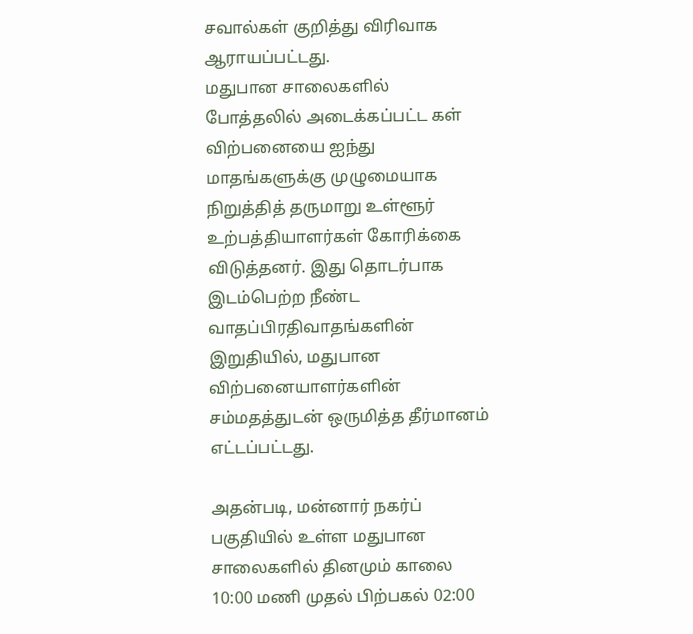சவால்கள் குறித்து விரிவாக ஆராயப்பட்டது.
மதுபான சாலைகளில் போத்தலில் அடைக்கப்பட்ட கள் விற்பனையை ஐந்து மாதங்களுக்கு முழுமையாக நிறுத்தித் தருமாறு உள்ளூர் உற்பத்தியாளர்கள் கோரிக்கை விடுத்தனர். இது தொடர்பாக இடம்பெற்ற நீண்ட வாதப்பிரதிவாதங்களின் இறுதியில், மதுபான விற்பனையாளர்களின் சம்மதத்துடன் ஒருமித்த தீர்மானம் எட்டப்பட்டது.

அதன்படி, மன்னார் நகர்ப் பகுதியில் உள்ள மதுபான சாலைகளில் தினமும் காலை 10:00 மணி முதல் பிற்பகல் 02:00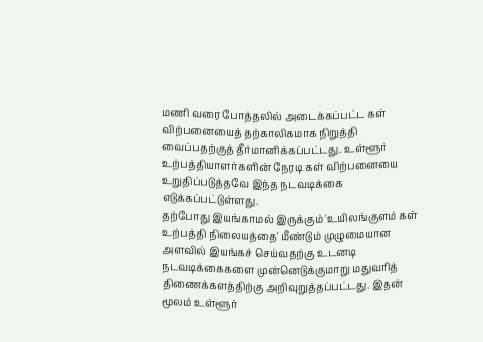மணி வரை போத்தலில் அடைக்கப்பட்ட கள் விற்பனையைத் தற்காலிகமாக நிறுத்தி வைப்பதற்குத் தீர்மானிக்கப்பட்டது. உள்ளூர் உற்பத்தியாளர்களின் நேரடி கள் விற்பனையை உறுதிப்படுத்தவே இந்த நடவடிக்கை எடுக்கப்பட்டுள்ளது.
தற்போது இயங்காமல் இருக்கும் 'உயிலங்குளம் கள் உற்பத்தி நிலையத்தை' மீண்டும் முழுமையான அளவில் இயங்கச் செய்வதற்கு உடனடி நடவடிக்கைகளை முன்னெடுக்குமாறு மதுவரித் திணைக்களத்திற்கு அறிவுறுத்தப்பட்டது. இதன் மூலம் உள்ளூர்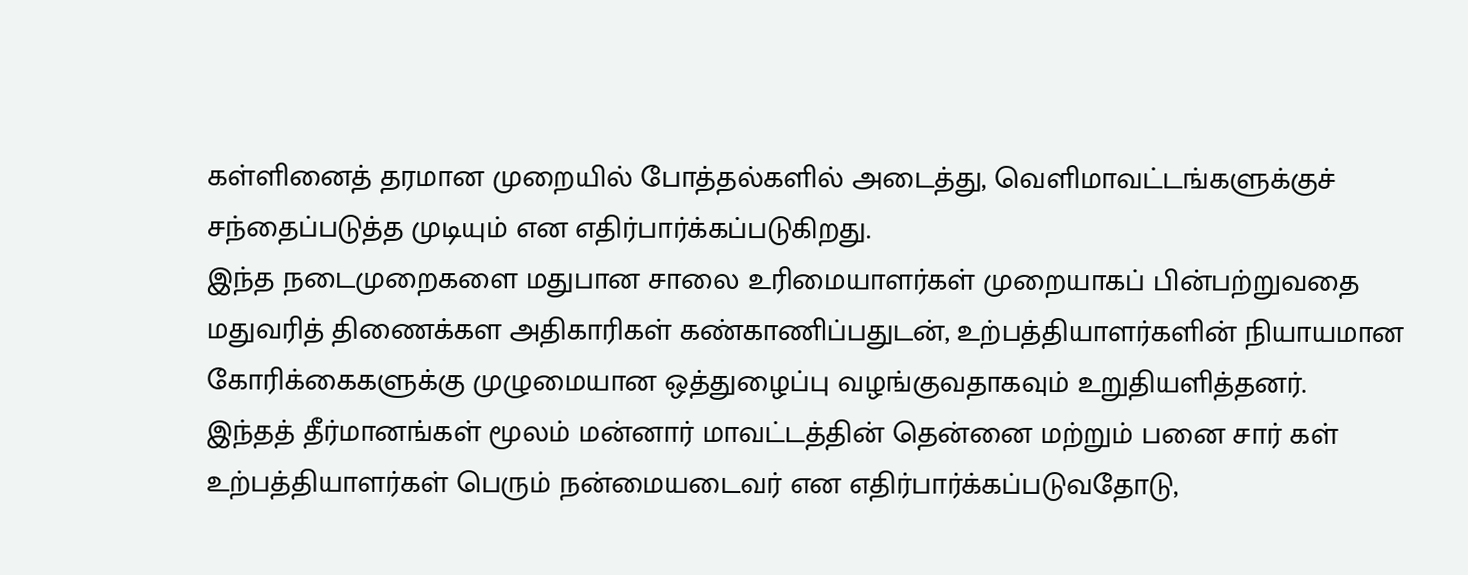கள்ளினைத் தரமான முறையில் போத்தல்களில் அடைத்து, வெளிமாவட்டங்களுக்குச் சந்தைப்படுத்த முடியும் என எதிர்பார்க்கப்படுகிறது.
இந்த நடைமுறைகளை மதுபான சாலை உரிமையாளர்கள் முறையாகப் பின்பற்றுவதை மதுவரித் திணைக்கள அதிகாரிகள் கண்காணிப்பதுடன், உற்பத்தியாளர்களின் நியாயமான கோரிக்கைகளுக்கு முழுமையான ஒத்துழைப்பு வழங்குவதாகவும் உறுதியளித்தனர்.
இந்தத் தீர்மானங்கள் மூலம் மன்னார் மாவட்டத்தின் தென்னை மற்றும் பனை சார் கள் உற்பத்தியாளர்கள் பெரும் நன்மையடைவர் என எதிர்பார்க்கப்படுவதோடு,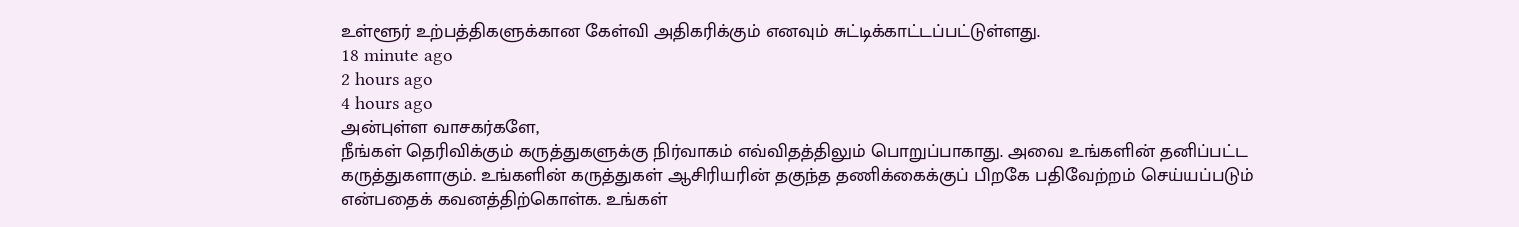உள்ளூர் உற்பத்திகளுக்கான கேள்வி அதிகரிக்கும் எனவும் சுட்டிக்காட்டப்பட்டுள்ளது.
18 minute ago
2 hours ago
4 hours ago
அன்புள்ள வாசகர்களே,
நீங்கள் தெரிவிக்கும் கருத்துகளுக்கு நிர்வாகம் எவ்விதத்திலும் பொறுப்பாகாது. அவை உங்களின் தனிப்பட்ட கருத்துகளாகும். உங்களின் கருத்துகள் ஆசிரியரின் தகுந்த தணிக்கைக்குப் பிறகே பதிவேற்றம் செய்யப்படும் என்பதைக் கவனத்திற்கொள்க. உங்கள்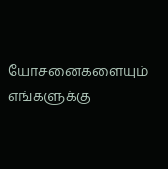யோசனைகளையும் எங்களுக்கு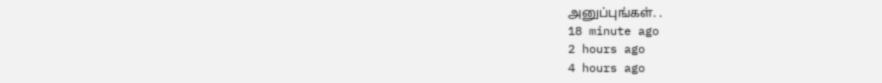அனுப்புங்கள். .
18 minute ago
2 hours ago
4 hours ago